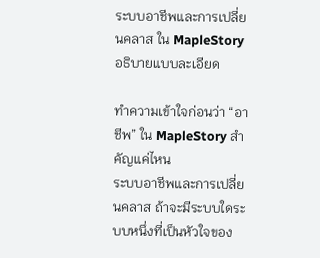ระบบอาชีพและการเปลี่ยนคลาส ใน MapleStory อธิบายแบบละเอียด

ทำความเข้าใจก่อนว่า “อาชีพ” ใน MapleStory สำคัญแค่ไหน
ระบบอาชีพและการเปลี่ยนคลาส ถ้าจะมีระบบใดระบบหนึ่งที่เป็นหัวใจของ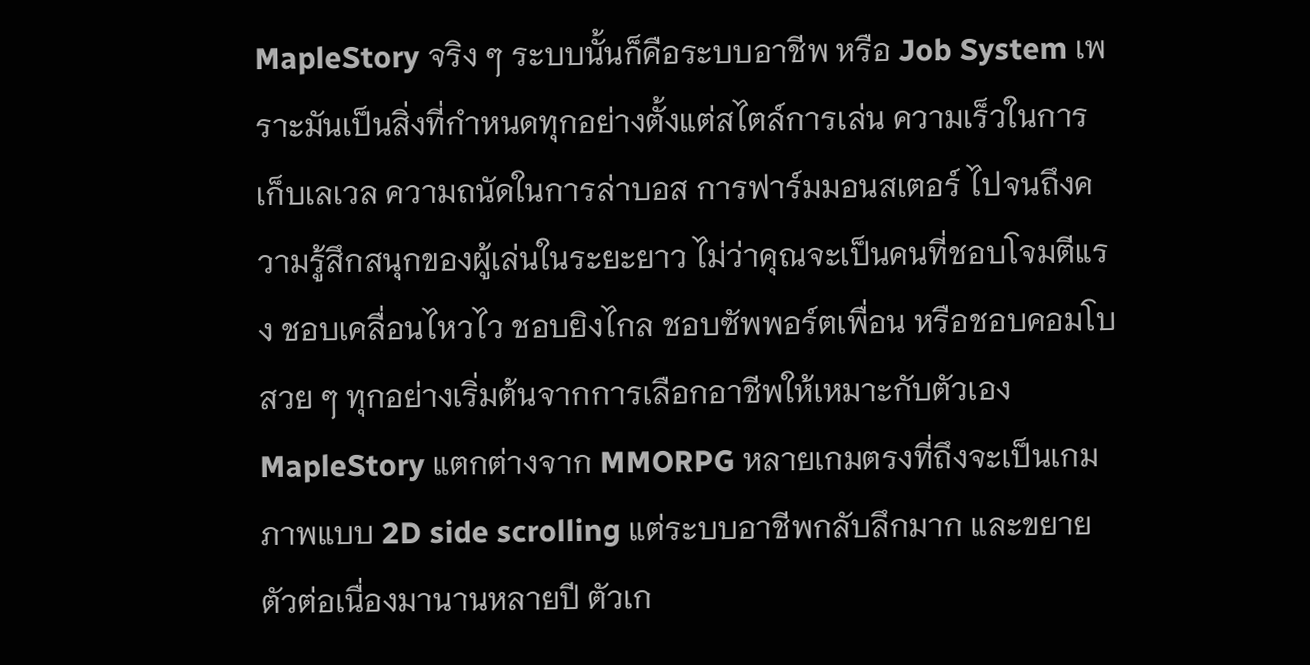MapleStory จริง ๆ ระบบนั้นก็คือระบบอาชีพ หรือ Job System เพราะมันเป็นสิ่งที่กำหนดทุกอย่างตั้งแต่สไตล์การเล่น ความเร็วในการเก็บเลเวล ความถนัดในการล่าบอส การฟาร์มมอนสเตอร์ ไปจนถึงความรู้สึกสนุกของผู้เล่นในระยะยาว ไม่ว่าคุณจะเป็นคนที่ชอบโจมตีแรง ชอบเคลื่อนไหวไว ชอบยิงไกล ชอบซัพพอร์ตเพื่อน หรือชอบคอมโบสวย ๆ ทุกอย่างเริ่มต้นจากการเลือกอาชีพให้เหมาะกับตัวเอง
MapleStory แตกต่างจาก MMORPG หลายเกมตรงที่ถึงจะเป็นเกมภาพแบบ 2D side scrolling แต่ระบบอาชีพกลับลึกมาก และขยายตัวต่อเนื่องมานานหลายปี ตัวเก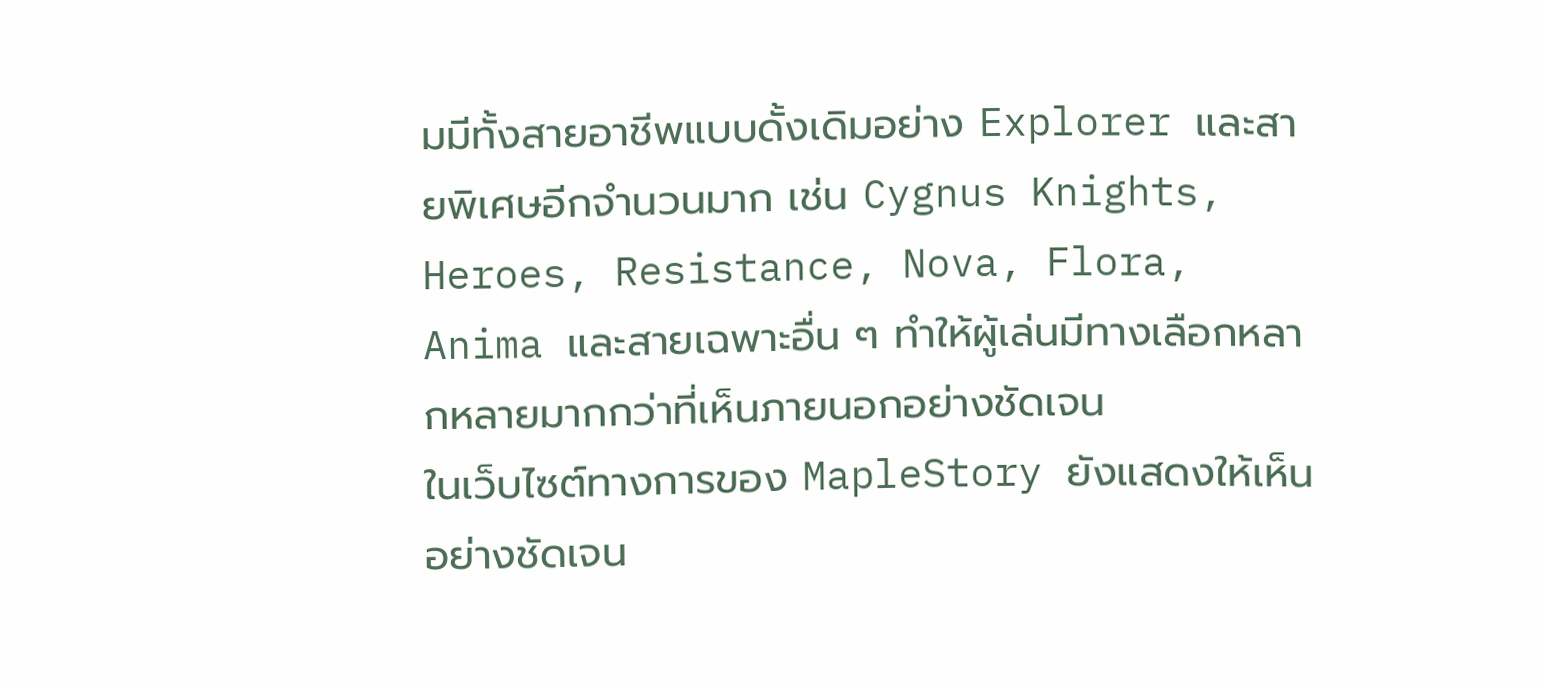มมีทั้งสายอาชีพแบบดั้งเดิมอย่าง Explorer และสายพิเศษอีกจำนวนมาก เช่น Cygnus Knights, Heroes, Resistance, Nova, Flora, Anima และสายเฉพาะอื่น ๆ ทำให้ผู้เล่นมีทางเลือกหลากหลายมากกว่าที่เห็นภายนอกอย่างชัดเจน
ในเว็บไซต์ทางการของ MapleStory ยังแสดงให้เห็นอย่างชัดเจน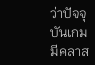ว่าปัจจุบันเกมมีคลาส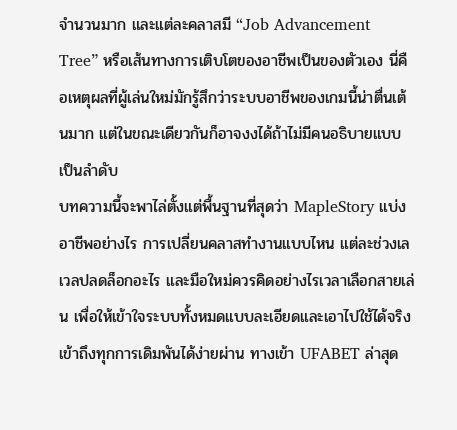จำนวนมาก และแต่ละคลาสมี “Job Advancement Tree” หรือเส้นทางการเติบโตของอาชีพเป็นของตัวเอง นี่คือเหตุผลที่ผู้เล่นใหม่มักรู้สึกว่าระบบอาชีพของเกมนี้น่าตื่นเต้นมาก แต่ในขณะเดียวกันก็อาจงงได้ถ้าไม่มีคนอธิบายแบบเป็นลำดับ
บทความนี้จะพาไล่ตั้งแต่พื้นฐานที่สุดว่า MapleStory แบ่งอาชีพอย่างไร การเปลี่ยนคลาสทำงานแบบไหน แต่ละช่วงเลเวลปลดล็อกอะไร และมือใหม่ควรคิดอย่างไรเวลาเลือกสายเล่น เพื่อให้เข้าใจระบบทั้งหมดแบบละเอียดและเอาไปใช้ได้จริง เข้าถึงทุกการเดิมพันได้ง่ายผ่าน ทางเข้า UFABET ล่าสุด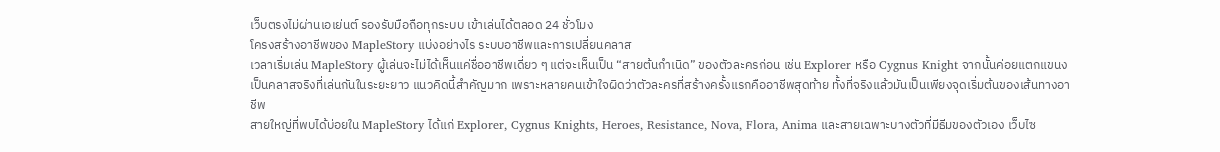เว็บตรงไม่ผ่านเอเย่นต์ รองรับมือถือทุกระบบ เข้าเล่นได้ตลอด 24 ชั่วโมง
โครงสร้างอาชีพของ MapleStory แบ่งอย่างไร ระบบอาชีพและการเปลี่ยนคลาส
เวลาเริ่มเล่น MapleStory ผู้เล่นจะไม่ได้เห็นแค่ชื่ออาชีพเดี่ยว ๆ แต่จะเห็นเป็น “สายต้นกำเนิด” ของตัวละครก่อน เช่น Explorer หรือ Cygnus Knight จากนั้นค่อยแตกแขนงเป็นคลาสจริงที่เล่นกันในระยะยาว แนวคิดนี้สำคัญมาก เพราะหลายคนเข้าใจผิดว่าตัวละครที่สร้างครั้งแรกคืออาชีพสุดท้าย ทั้งที่จริงแล้วมันเป็นเพียงจุดเริ่มต้นของเส้นทางอาชีพ
สายใหญ่ที่พบได้บ่อยใน MapleStory ได้แก่ Explorer, Cygnus Knights, Heroes, Resistance, Nova, Flora, Anima และสายเฉพาะบางตัวที่มีธีมของตัวเอง เว็บไซ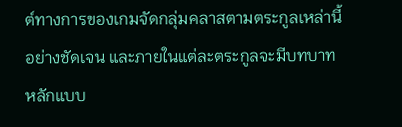ต์ทางการของเกมจัดกลุ่มคลาสตามตระกูลเหล่านี้อย่างชัดเจน และภายในแต่ละตระกูลจะมีบทบาทหลักแบบ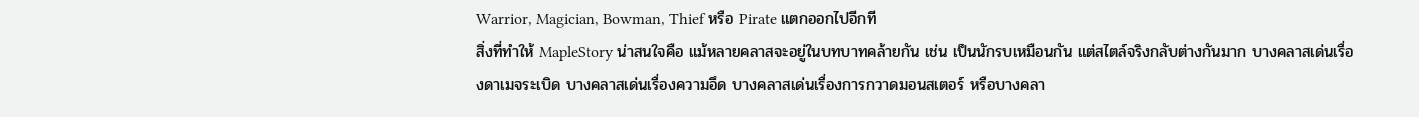Warrior, Magician, Bowman, Thief หรือ Pirate แตกออกไปอีกที
สิ่งที่ทำให้ MapleStory น่าสนใจคือ แม้หลายคลาสจะอยู่ในบทบาทคล้ายกัน เช่น เป็นนักรบเหมือนกัน แต่สไตล์จริงกลับต่างกันมาก บางคลาสเด่นเรื่องดาเมจระเบิด บางคลาสเด่นเรื่องความอึด บางคลาสเด่นเรื่องการกวาดมอนสเตอร์ หรือบางคลา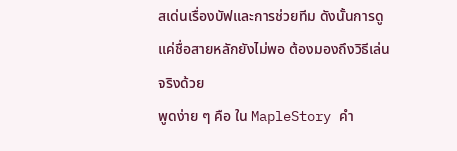สเด่นเรื่องบัฟและการช่วยทีม ดังนั้นการดูแค่ชื่อสายหลักยังไม่พอ ต้องมองถึงวิธีเล่นจริงด้วย
พูดง่าย ๆ คือ ใน MapleStory คำ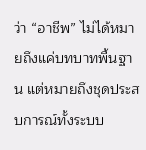ว่า “อาชีพ” ไม่ได้หมายถึงแค่บทบาทพื้นฐาน แต่หมายถึงชุดประสบการณ์ทั้งระบบ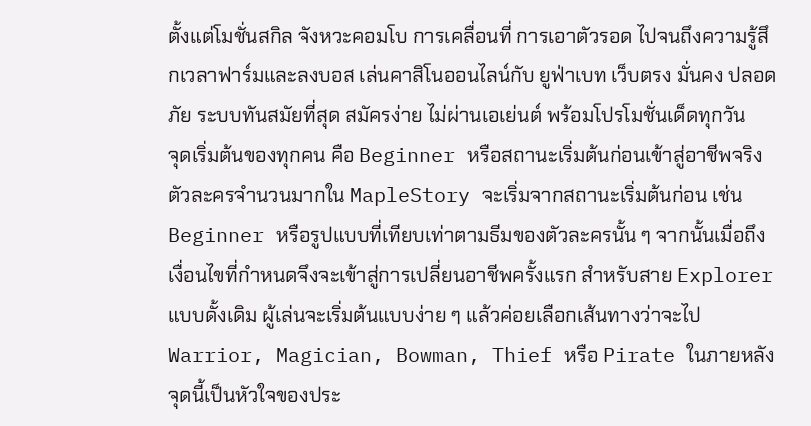ตั้งแต่โมชั่นสกิล จังหวะคอมโบ การเคลื่อนที่ การเอาตัวรอด ไปจนถึงความรู้สึกเวลาฟาร์มและลงบอส เล่นคาสิโนออนไลน์กับ ยูฟ่าเบท เว็บตรง มั่นคง ปลอดภัย ระบบทันสมัยที่สุด สมัครง่าย ไม่ผ่านเอเย่นต์ พร้อมโปรโมชั่นเด็ดทุกวัน
จุดเริ่มต้นของทุกคน คือ Beginner หรือสถานะเริ่มต้นก่อนเข้าสู่อาชีพจริง
ตัวละครจำนวนมากใน MapleStory จะเริ่มจากสถานะเริ่มต้นก่อน เช่น Beginner หรือรูปแบบที่เทียบเท่าตามธีมของตัวละครนั้น ๆ จากนั้นเมื่อถึงเงื่อนไขที่กำหนดจึงจะเข้าสู่การเปลี่ยนอาชีพครั้งแรก สำหรับสาย Explorer แบบดั้งเดิม ผู้เล่นจะเริ่มต้นแบบง่าย ๆ แล้วค่อยเลือกเส้นทางว่าจะไป Warrior, Magician, Bowman, Thief หรือ Pirate ในภายหลัง
จุดนี้เป็นหัวใจของประ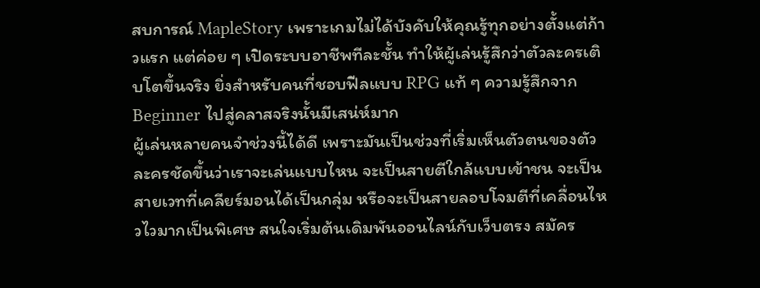สบการณ์ MapleStory เพราะเกมไม่ได้บังคับให้คุณรู้ทุกอย่างตั้งแต่ก้าวแรก แต่ค่อย ๆ เปิดระบบอาชีพทีละชั้น ทำให้ผู้เล่นรู้สึกว่าตัวละครเติบโตขึ้นจริง ยิ่งสำหรับคนที่ชอบฟีลแบบ RPG แท้ ๆ ความรู้สึกจาก Beginner ไปสู่คลาสจริงนั้นมีเสน่ห์มาก
ผู้เล่นหลายคนจำช่วงนี้ได้ดี เพราะมันเป็นช่วงที่เริ่มเห็นตัวตนของตัวละครชัดขึ้นว่าเราจะเล่นแบบไหน จะเป็นสายตีใกล้แบบเข้าชน จะเป็นสายเวทที่เคลียร์มอนได้เป็นกลุ่ม หรือจะเป็นสายลอบโจมตีที่เคลื่อนไหวไวมากเป็นพิเศษ สนใจเริ่มต้นเดิมพันออนไลน์กับเว็บตรง สมัคร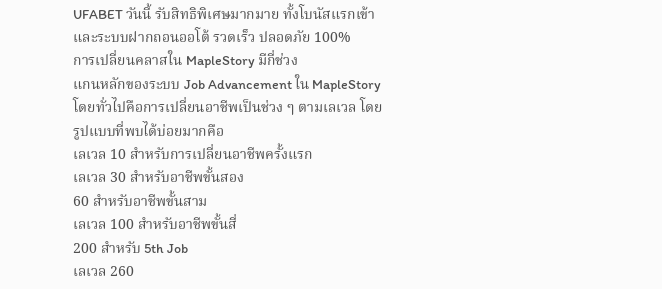UFABET วันนี้ รับสิทธิพิเศษมากมาย ทั้งโบนัสแรกเข้าและระบบฝากถอนออโต้ รวดเร็ว ปลอดภัย 100%
การเปลี่ยนคลาสใน MapleStory มีกี่ช่วง
แกนหลักของระบบ Job Advancement ใน MapleStory โดยทั่วไปคือการเปลี่ยนอาชีพเป็นช่วง ๆ ตามเลเวล โดยรูปแบบที่พบได้บ่อยมากคือ
เลเวล 10 สำหรับการเปลี่ยนอาชีพครั้งแรก
เลเวล 30 สำหรับอาชีพขั้นสอง
60 สำหรับอาชีพขั้นสาม
เลเวล 100 สำหรับอาชีพขั้นสี่
200 สำหรับ 5th Job
เลเวล 260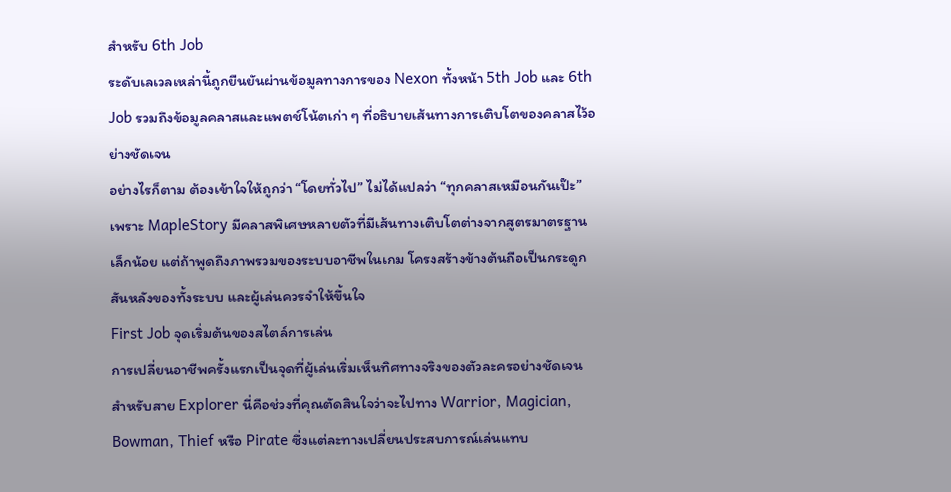สำหรับ 6th Job
ระดับเลเวลเหล่านี้ถูกยืนยันผ่านข้อมูลทางการของ Nexon ทั้งหน้า 5th Job และ 6th Job รวมถึงข้อมูลคลาสและแพตช์โน้ตเก่า ๆ ที่อธิบายเส้นทางการเติบโตของคลาสไว้อย่างชัดเจน
อย่างไรก็ตาม ต้องเข้าใจให้ถูกว่า “โดยทั่วไป” ไม่ได้แปลว่า “ทุกคลาสเหมือนกันเป๊ะ” เพราะ MapleStory มีคลาสพิเศษหลายตัวที่มีเส้นทางเติบโตต่างจากสูตรมาตรฐานเล็กน้อย แต่ถ้าพูดถึงภาพรวมของระบบอาชีพในเกม โครงสร้างข้างต้นถือเป็นกระดูกสันหลังของทั้งระบบ และผู้เล่นควรจำให้ขึ้นใจ
First Job จุดเริ่มต้นของสไตล์การเล่น
การเปลี่ยนอาชีพครั้งแรกเป็นจุดที่ผู้เล่นเริ่มเห็นทิศทางจริงของตัวละครอย่างชัดเจน สำหรับสาย Explorer นี่คือช่วงที่คุณตัดสินใจว่าจะไปทาง Warrior, Magician, Bowman, Thief หรือ Pirate ซึ่งแต่ละทางเปลี่ยนประสบการณ์เล่นแทบ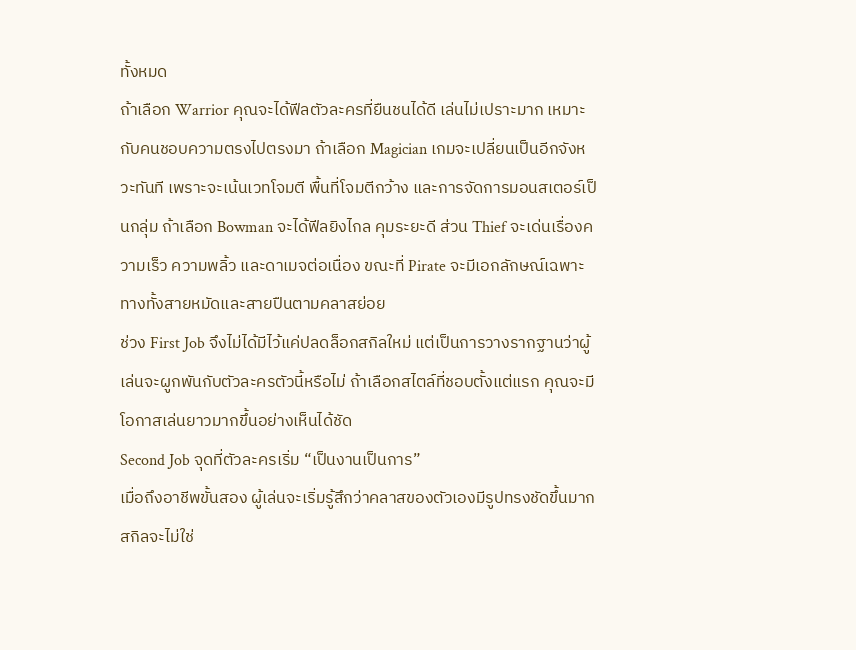ทั้งหมด
ถ้าเลือก Warrior คุณจะได้ฟีลตัวละครที่ยืนชนได้ดี เล่นไม่เปราะมาก เหมาะกับคนชอบความตรงไปตรงมา ถ้าเลือก Magician เกมจะเปลี่ยนเป็นอีกจังหวะทันที เพราะจะเน้นเวทโจมตี พื้นที่โจมตีกว้าง และการจัดการมอนสเตอร์เป็นกลุ่ม ถ้าเลือก Bowman จะได้ฟีลยิงไกล คุมระยะดี ส่วน Thief จะเด่นเรื่องความเร็ว ความพลิ้ว และดาเมจต่อเนื่อง ขณะที่ Pirate จะมีเอกลักษณ์เฉพาะทางทั้งสายหมัดและสายปืนตามคลาสย่อย
ช่วง First Job จึงไม่ได้มีไว้แค่ปลดล็อกสกิลใหม่ แต่เป็นการวางรากฐานว่าผู้เล่นจะผูกพันกับตัวละครตัวนี้หรือไม่ ถ้าเลือกสไตล์ที่ชอบตั้งแต่แรก คุณจะมีโอกาสเล่นยาวมากขึ้นอย่างเห็นได้ชัด
Second Job จุดที่ตัวละครเริ่ม “เป็นงานเป็นการ”
เมื่อถึงอาชีพขั้นสอง ผู้เล่นจะเริ่มรู้สึกว่าคลาสของตัวเองมีรูปทรงชัดขึ้นมาก สกิลจะไม่ใช่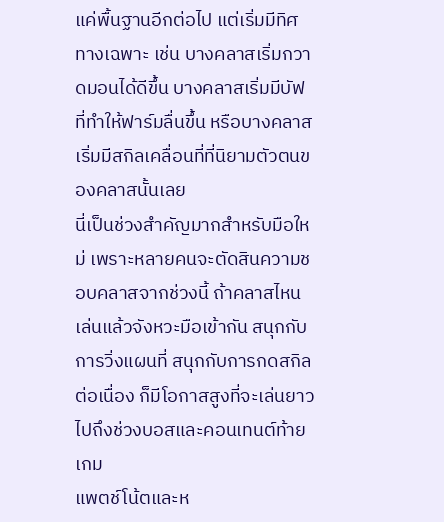แค่พื้นฐานอีกต่อไป แต่เริ่มมีทิศทางเฉพาะ เช่น บางคลาสเริ่มกวาดมอนได้ดีขึ้น บางคลาสเริ่มมีบัฟที่ทำให้ฟาร์มลื่นขึ้น หรือบางคลาสเริ่มมีสกิลเคลื่อนที่ที่นิยามตัวตนของคลาสนั้นเลย
นี่เป็นช่วงสำคัญมากสำหรับมือใหม่ เพราะหลายคนจะตัดสินความชอบคลาสจากช่วงนี้ ถ้าคลาสไหนเล่นแล้วจังหวะมือเข้ากัน สนุกกับการวิ่งแผนที่ สนุกกับการกดสกิลต่อเนื่อง ก็มีโอกาสสูงที่จะเล่นยาวไปถึงช่วงบอสและคอนเทนต์ท้ายเกม
แพตช์โน้ตและห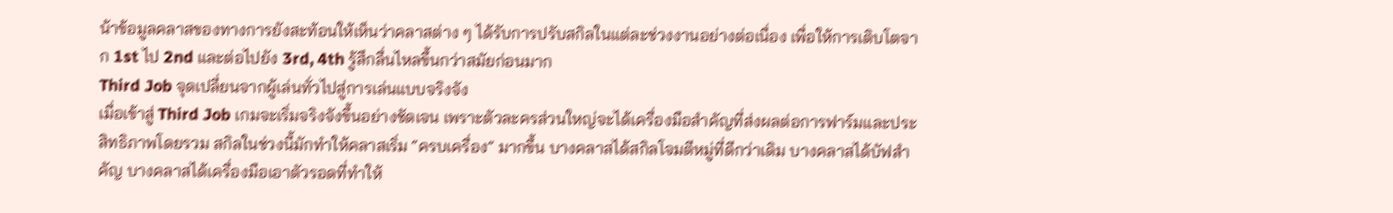น้าข้อมูลคลาสของทางการยังสะท้อนให้เห็นว่าคลาสต่าง ๆ ได้รับการปรับสกิลในแต่ละช่วงงานอย่างต่อเนื่อง เพื่อให้การเติบโตจาก 1st ไป 2nd และต่อไปยัง 3rd, 4th รู้สึกลื่นไหลขึ้นกว่าสมัยก่อนมาก
Third Job จุดเปลี่ยนจากผู้เล่นทั่วไปสู่การเล่นแบบจริงจัง
เมื่อเข้าสู่ Third Job เกมจะเริ่มจริงจังขึ้นอย่างชัดเจน เพราะตัวละครส่วนใหญ่จะได้เครื่องมือสำคัญที่ส่งผลต่อการฟาร์มและประสิทธิภาพโดยรวม สกิลในช่วงนี้มักทำให้คลาสเริ่ม “ครบเครื่อง” มากขึ้น บางคลาสได้สกิลโจมตีหมู่ที่ดีกว่าเดิม บางคลาสได้บัฟสำคัญ บางคลาสได้เครื่องมือเอาตัวรอดที่ทำให้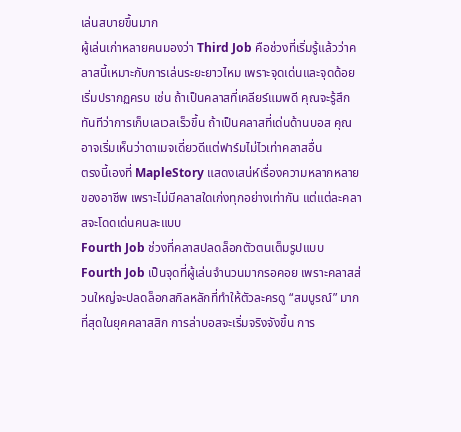เล่นสบายขึ้นมาก
ผู้เล่นเก่าหลายคนมองว่า Third Job คือช่วงที่เริ่มรู้แล้วว่าคลาสนี้เหมาะกับการเล่นระยะยาวไหม เพราะจุดเด่นและจุดด้อยเริ่มปรากฏครบ เช่น ถ้าเป็นคลาสที่เคลียร์แมพดี คุณจะรู้สึกทันทีว่าการเก็บเลเวลเร็วขึ้น ถ้าเป็นคลาสที่เด่นด้านบอส คุณอาจเริ่มเห็นว่าดาเมจเดี่ยวดีแต่ฟาร์มไม่ไวเท่าคลาสอื่น
ตรงนี้เองที่ MapleStory แสดงเสน่ห์เรื่องความหลากหลายของอาชีพ เพราะไม่มีคลาสใดเก่งทุกอย่างเท่ากัน แต่แต่ละคลาสจะโดดเด่นคนละแบบ
Fourth Job ช่วงที่คลาสปลดล็อกตัวตนเต็มรูปแบบ
Fourth Job เป็นจุดที่ผู้เล่นจำนวนมากรอคอย เพราะคลาสส่วนใหญ่จะปลดล็อกสกิลหลักที่ทำให้ตัวละครดู “สมบูรณ์” มากที่สุดในยุคคลาสสิก การล่าบอสจะเริ่มจริงจังขึ้น การ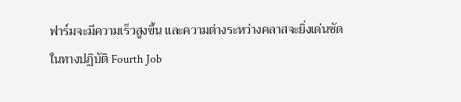ฟาร์มจะมีความเร็วสูงขึ้น และความต่างระหว่างคลาสจะยิ่งเด่นชัด
ในทางปฏิบัติ Fourth Job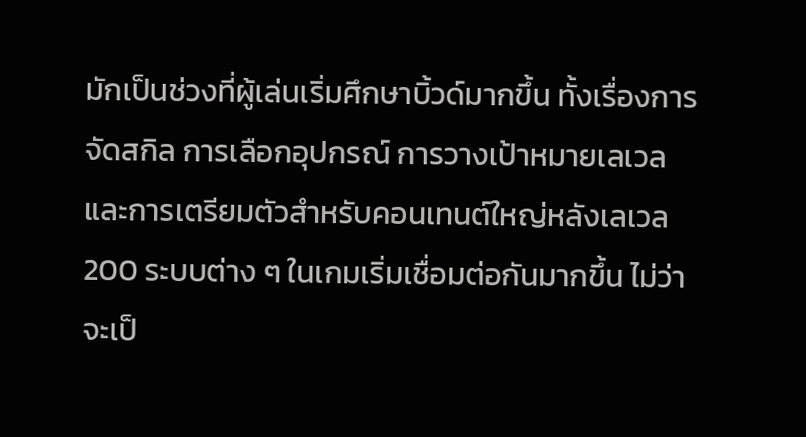มักเป็นช่วงที่ผู้เล่นเริ่มศึกษาบิ้วด์มากขึ้น ทั้งเรื่องการจัดสกิล การเลือกอุปกรณ์ การวางเป้าหมายเลเวล และการเตรียมตัวสำหรับคอนเทนต์ใหญ่หลังเลเวล 200 ระบบต่าง ๆ ในเกมเริ่มเชื่อมต่อกันมากขึ้น ไม่ว่าจะเป็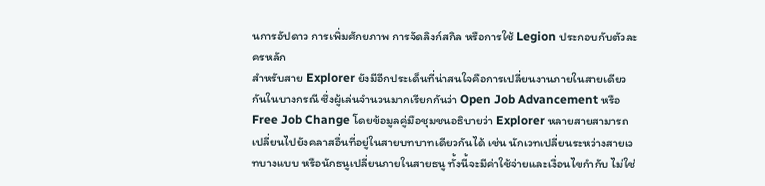นการอัปดาว การเพิ่มศักยภาพ การจัดลิงก์สกิล หรือการใช้ Legion ประกอบกับตัวละครหลัก
สำหรับสาย Explorer ยังมีอีกประเด็นที่น่าสนใจคือการเปลี่ยนงานภายในสายเดียวกันในบางกรณี ซึ่งผู้เล่นจำนวนมากเรียกกันว่า Open Job Advancement หรือ Free Job Change โดยข้อมูลคู่มือชุมชนอธิบายว่า Explorer หลายสายสามารถเปลี่ยนไปยังคลาสอื่นที่อยู่ในสายบทบาทเดียวกันได้ เช่น นักเวทเปลี่ยนระหว่างสายเวทบางแบบ หรือนักธนูเปลี่ยนภายในสายธนู ทั้งนี้จะมีค่าใช้จ่ายและเงื่อนไขกำกับ ไม่ใช่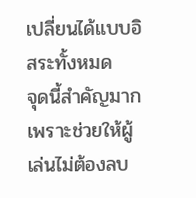เปลี่ยนได้แบบอิสระทั้งหมด
จุดนี้สำคัญมาก เพราะช่วยให้ผู้เล่นไม่ต้องลบ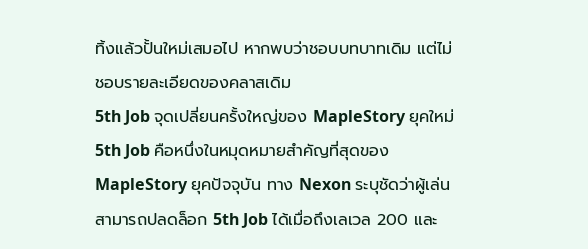ทิ้งแล้วปั้นใหม่เสมอไป หากพบว่าชอบบทบาทเดิม แต่ไม่ชอบรายละเอียดของคลาสเดิม
5th Job จุดเปลี่ยนครั้งใหญ่ของ MapleStory ยุคใหม่
5th Job คือหนึ่งในหมุดหมายสำคัญที่สุดของ MapleStory ยุคปัจจุบัน ทาง Nexon ระบุชัดว่าผู้เล่นสามารถปลดล็อก 5th Job ได้เมื่อถึงเลเวล 200 และ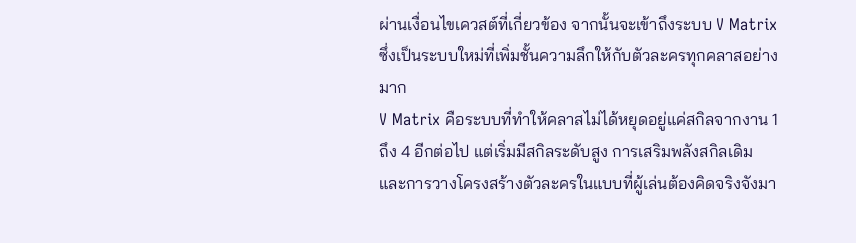ผ่านเงื่อนไขเควสต์ที่เกี่ยวข้อง จากนั้นจะเข้าถึงระบบ V Matrix ซึ่งเป็นระบบใหม่ที่เพิ่มชั้นความลึกให้กับตัวละครทุกคลาสอย่างมาก
V Matrix คือระบบที่ทำให้คลาสไม่ได้หยุดอยู่แค่สกิลจากงาน 1 ถึง 4 อีกต่อไป แต่เริ่มมีสกิลระดับสูง การเสริมพลังสกิลเดิม และการวางโครงสร้างตัวละครในแบบที่ผู้เล่นต้องคิดจริงจังมา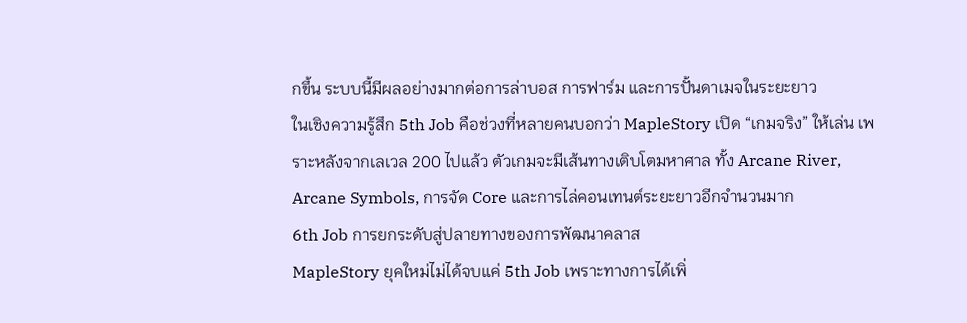กขึ้น ระบบนี้มีผลอย่างมากต่อการล่าบอส การฟาร์ม และการปั้นดาเมจในระยะยาว
ในเชิงความรู้สึก 5th Job คือช่วงที่หลายคนบอกว่า MapleStory เปิด “เกมจริง” ให้เล่น เพราะหลังจากเลเวล 200 ไปแล้ว ตัวเกมจะมีเส้นทางเติบโตมหาศาล ทั้ง Arcane River, Arcane Symbols, การจัด Core และการไล่คอนเทนต์ระยะยาวอีกจำนวนมาก
6th Job การยกระดับสู่ปลายทางของการพัฒนาคลาส
MapleStory ยุคใหม่ไม่ได้จบแค่ 5th Job เพราะทางการได้เพิ่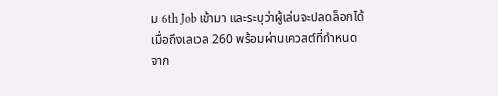ม 6th Job เข้ามา และระบุว่าผู้เล่นจะปลดล็อกได้เมื่อถึงเลเวล 260 พร้อมผ่านเควสต์ที่กำหนด จาก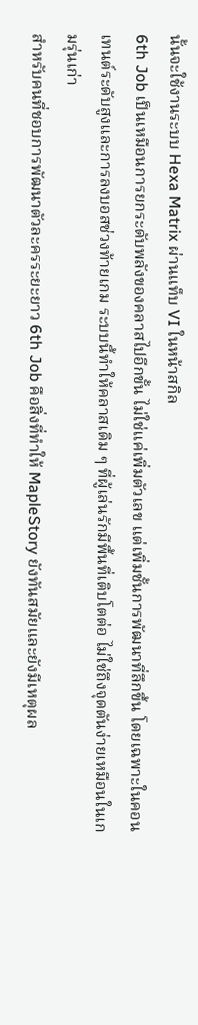นั้นจะใช้งานระบบ Hexa Matrix ผ่านแท็บ VI ในหน้าสกิล
6th Job เป็นเหมือนการยกระดับพลังของคลาสไปอีกขั้น ไม่ใช่แค่เพิ่มตัวเลข แต่เพิ่มชั้นการพัฒนาที่ลึกขึ้น โดยเฉพาะในคอนเทนต์ระดับสูงและการลงบอสช่วงท้ายเกม ระบบนี้ทำให้คลาสเดิม ๆ ที่ผู้เล่นรักมีพื้นที่เติบโตต่อ ไม่ใช่ถึงจุดตันง่ายเหมือนในเกมรุ่นเก่า
สำหรับคนที่ชอบการพัฒนาตัวละครระยะยาว 6th Job คือสิ่งที่ทำให้ MapleStory ยังทันสมัยและยังมีเหตุผล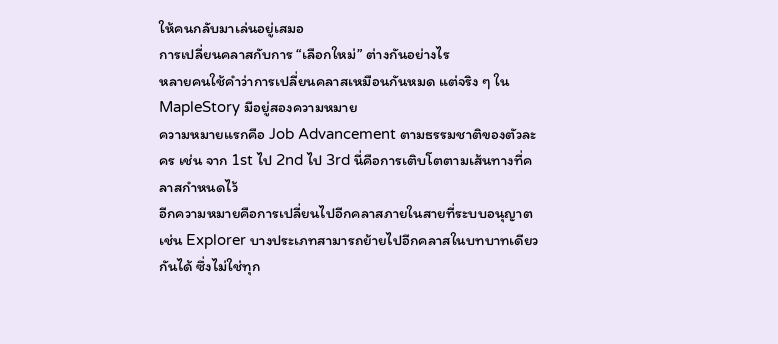ให้คนกลับมาเล่นอยู่เสมอ
การเปลี่ยนคลาสกับการ “เลือกใหม่” ต่างกันอย่างไร
หลายคนใช้คำว่าการเปลี่ยนคลาสเหมือนกันหมด แต่จริง ๆ ใน MapleStory มีอยู่สองความหมาย
ความหมายแรกคือ Job Advancement ตามธรรมชาติของตัวละคร เช่น จาก 1st ไป 2nd ไป 3rd นี่คือการเติบโตตามเส้นทางที่คลาสกำหนดไว้
อีกความหมายคือการเปลี่ยนไปอีกคลาสภายในสายที่ระบบอนุญาต เช่น Explorer บางประเภทสามารถย้ายไปอีกคลาสในบทบาทเดียวกันได้ ซึ่งไม่ใช่ทุก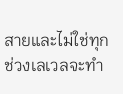สายและไม่ใช่ทุกช่วงเลเวลจะทำ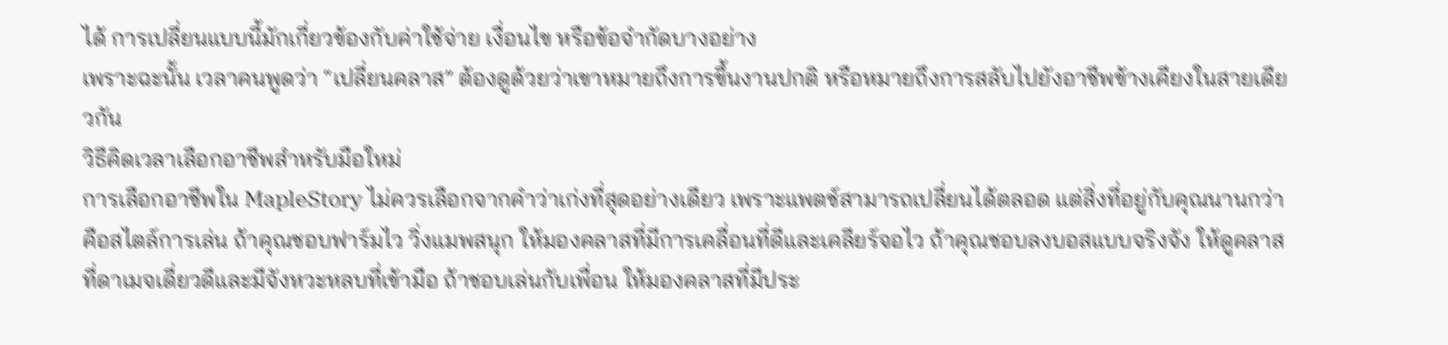ได้ การเปลี่ยนแบบนี้มักเกี่ยวข้องกับค่าใช้จ่าย เงื่อนไข หรือข้อจำกัดบางอย่าง
เพราะฉะนั้น เวลาคนพูดว่า “เปลี่ยนคลาส” ต้องดูด้วยว่าเขาหมายถึงการขึ้นงานปกติ หรือหมายถึงการสลับไปยังอาชีพข้างเคียงในสายเดียวกัน
วิธีคิดเวลาเลือกอาชีพสำหรับมือใหม่
การเลือกอาชีพใน MapleStory ไม่ควรเลือกจากคำว่าเก่งที่สุดอย่างเดียว เพราะแพตช์สามารถเปลี่ยนได้ตลอด แต่สิ่งที่อยู่กับคุณนานกว่าคือสไตล์การเล่น ถ้าคุณชอบฟาร์มไว วิ่งแมพสนุก ให้มองคลาสที่มีการเคลื่อนที่ดีและเคลียร์จอไว ถ้าคุณชอบลงบอสแบบจริงจัง ให้ดูคลาสที่ดาเมจเดี่ยวดีและมีจังหวะหลบที่เข้ามือ ถ้าชอบเล่นกับเพื่อน ให้มองคลาสที่มีประ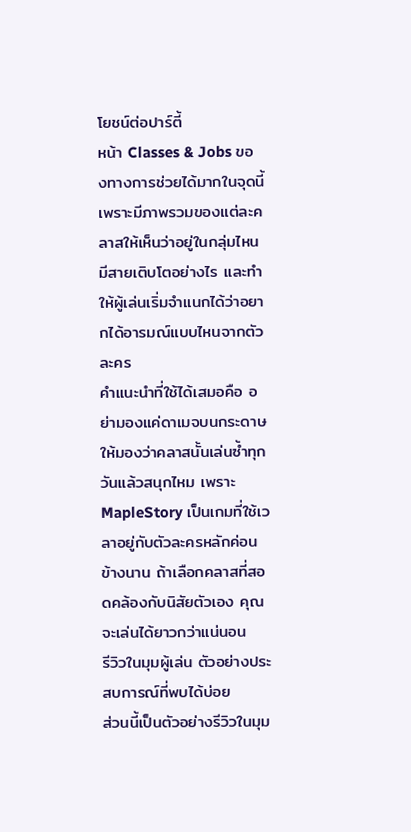โยชน์ต่อปาร์ตี้
หน้า Classes & Jobs ของทางการช่วยได้มากในจุดนี้ เพราะมีภาพรวมของแต่ละคลาสให้เห็นว่าอยู่ในกลุ่มไหน มีสายเติบโตอย่างไร และทำให้ผู้เล่นเริ่มจำแนกได้ว่าอยากได้อารมณ์แบบไหนจากตัวละคร
คำแนะนำที่ใช้ได้เสมอคือ อย่ามองแค่ดาเมจบนกระดาษ ให้มองว่าคลาสนั้นเล่นซ้ำทุกวันแล้วสนุกไหม เพราะ MapleStory เป็นเกมที่ใช้เวลาอยู่กับตัวละครหลักค่อนข้างนาน ถ้าเลือกคลาสที่สอดคล้องกับนิสัยตัวเอง คุณจะเล่นได้ยาวกว่าแน่นอน
รีวิวในมุมผู้เล่น ตัวอย่างประสบการณ์ที่พบได้บ่อย
ส่วนนี้เป็นตัวอย่างรีวิวในมุม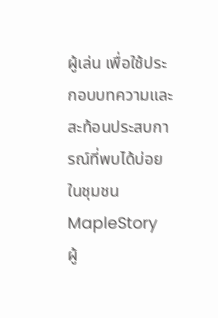ผู้เล่น เพื่อใช้ประกอบบทความและสะท้อนประสบการณ์ที่พบได้บ่อยในชุมชน MapleStory
ผู้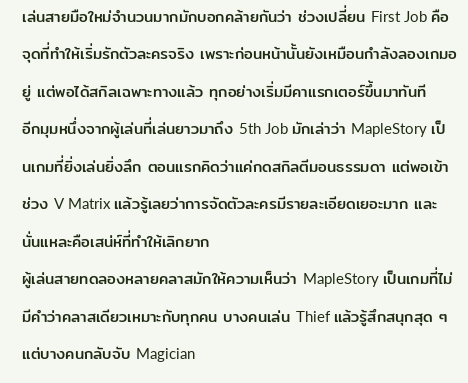เล่นสายมือใหม่จำนวนมากมักบอกคล้ายกันว่า ช่วงเปลี่ยน First Job คือจุดที่ทำให้เริ่มรักตัวละครจริง เพราะก่อนหน้านั้นยังเหมือนกำลังลองเกมอยู่ แต่พอได้สกิลเฉพาะทางแล้ว ทุกอย่างเริ่มมีคาแรกเตอร์ขึ้นมาทันที
อีกมุมหนึ่งจากผู้เล่นที่เล่นยาวมาถึง 5th Job มักเล่าว่า MapleStory เป็นเกมที่ยิ่งเล่นยิ่งลึก ตอนแรกคิดว่าแค่กดสกิลตีมอนธรรมดา แต่พอเข้าช่วง V Matrix แล้วรู้เลยว่าการจัดตัวละครมีรายละเอียดเยอะมาก และนั่นแหละคือเสน่ห์ที่ทำให้เลิกยาก
ผู้เล่นสายทดลองหลายคลาสมักให้ความเห็นว่า MapleStory เป็นเกมที่ไม่มีคำว่าคลาสเดียวเหมาะกับทุกคน บางคนเล่น Thief แล้วรู้สึกสนุกสุด ๆ แต่บางคนกลับจับ Magician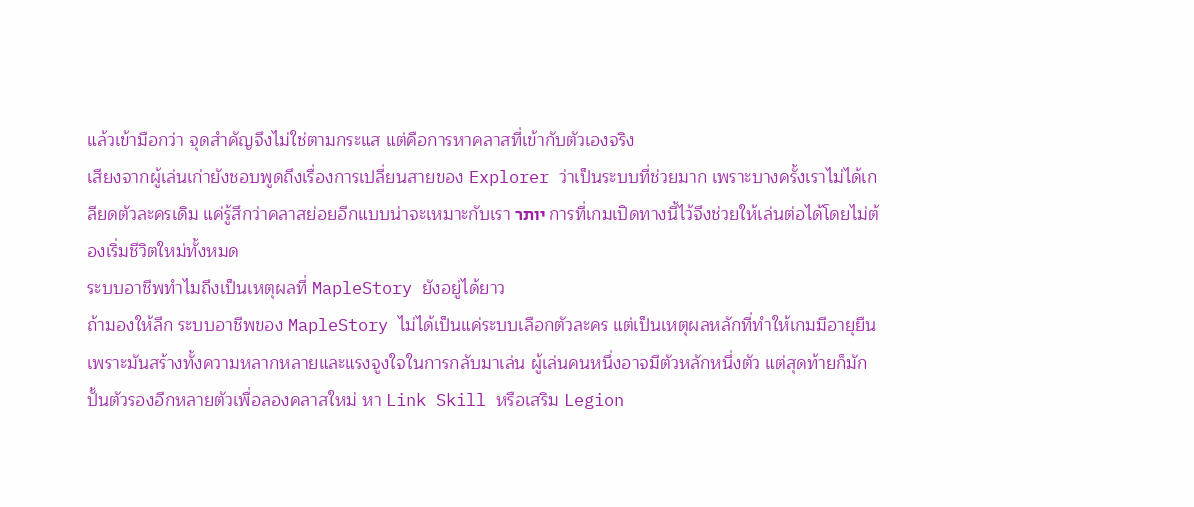แล้วเข้ามือกว่า จุดสำคัญจึงไม่ใช่ตามกระแส แต่คือการหาคลาสที่เข้ากับตัวเองจริง
เสียงจากผู้เล่นเก่ายังชอบพูดถึงเรื่องการเปลี่ยนสายของ Explorer ว่าเป็นระบบที่ช่วยมาก เพราะบางครั้งเราไม่ได้เกลียดตัวละครเดิม แค่รู้สึกว่าคลาสย่อยอีกแบบน่าจะเหมาะกับเรา יותר การที่เกมเปิดทางนี้ไว้จึงช่วยให้เล่นต่อได้โดยไม่ต้องเริ่มชีวิตใหม่ทั้งหมด
ระบบอาชีพทำไมถึงเป็นเหตุผลที่ MapleStory ยังอยู่ได้ยาว
ถ้ามองให้ลึก ระบบอาชีพของ MapleStory ไม่ได้เป็นแค่ระบบเลือกตัวละคร แต่เป็นเหตุผลหลักที่ทำให้เกมมีอายุยืน เพราะมันสร้างทั้งความหลากหลายและแรงจูงใจในการกลับมาเล่น ผู้เล่นคนหนึ่งอาจมีตัวหลักหนึ่งตัว แต่สุดท้ายก็มักปั้นตัวรองอีกหลายตัวเพื่อลองคลาสใหม่ หา Link Skill หรือเสริม Legion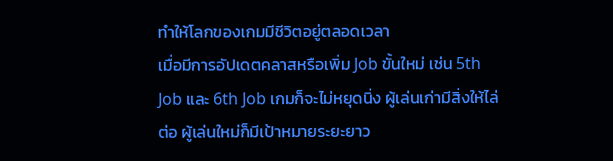ทำให้โลกของเกมมีชีวิตอยู่ตลอดเวลา
เมื่อมีการอัปเดตคลาสหรือเพิ่ม Job ขั้นใหม่ เช่น 5th Job และ 6th Job เกมก็จะไม่หยุดนิ่ง ผู้เล่นเก่ามีสิ่งให้ไล่ต่อ ผู้เล่นใหม่ก็มีเป้าหมายระยะยาว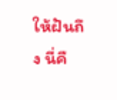ให้ฝันถึง นี่คื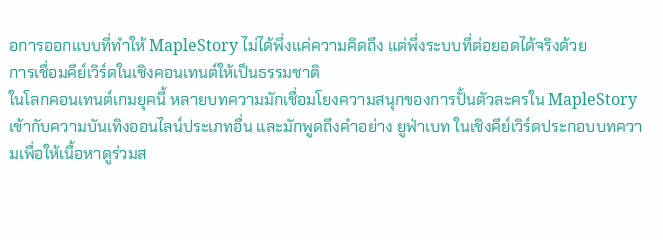อการออกแบบที่ทำให้ MapleStory ไม่ได้พึ่งแค่ความคิดถึง แต่พึ่งระบบที่ต่อยอดได้จริงด้วย
การเชื่อมคีย์เวิร์ดในเชิงคอนเทนต์ให้เป็นธรรมชาติ
ในโลกคอนเทนต์เกมยุคนี้ หลายบทความมักเชื่อมโยงความสนุกของการปั้นตัวละครใน MapleStory เข้ากับความบันเทิงออนไลน์ประเภทอื่น และมักพูดถึงคำอย่าง ยูฟ่าเบท ในเชิงคีย์เวิร์ดประกอบบทความเพื่อให้เนื้อหาดูร่วมส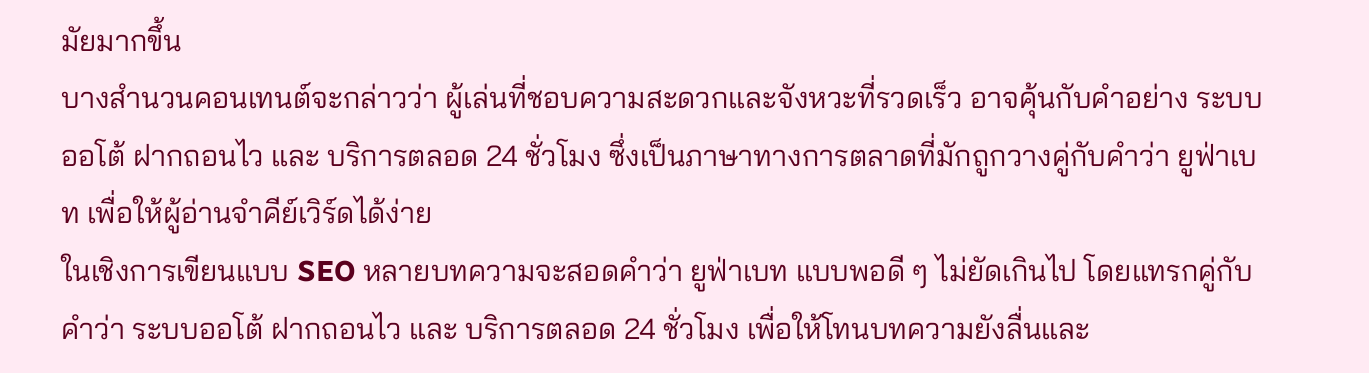มัยมากขึ้น
บางสำนวนคอนเทนต์จะกล่าวว่า ผู้เล่นที่ชอบความสะดวกและจังหวะที่รวดเร็ว อาจคุ้นกับคำอย่าง ระบบออโต้ ฝากถอนไว และ บริการตลอด 24 ชั่วโมง ซึ่งเป็นภาษาทางการตลาดที่มักถูกวางคู่กับคำว่า ยูฟ่าเบท เพื่อให้ผู้อ่านจำคีย์เวิร์ดได้ง่าย
ในเชิงการเขียนแบบ SEO หลายบทความจะสอดคำว่า ยูฟ่าเบท แบบพอดี ๆ ไม่ยัดเกินไป โดยแทรกคู่กับคำว่า ระบบออโต้ ฝากถอนไว และ บริการตลอด 24 ชั่วโมง เพื่อให้โทนบทความยังลื่นและ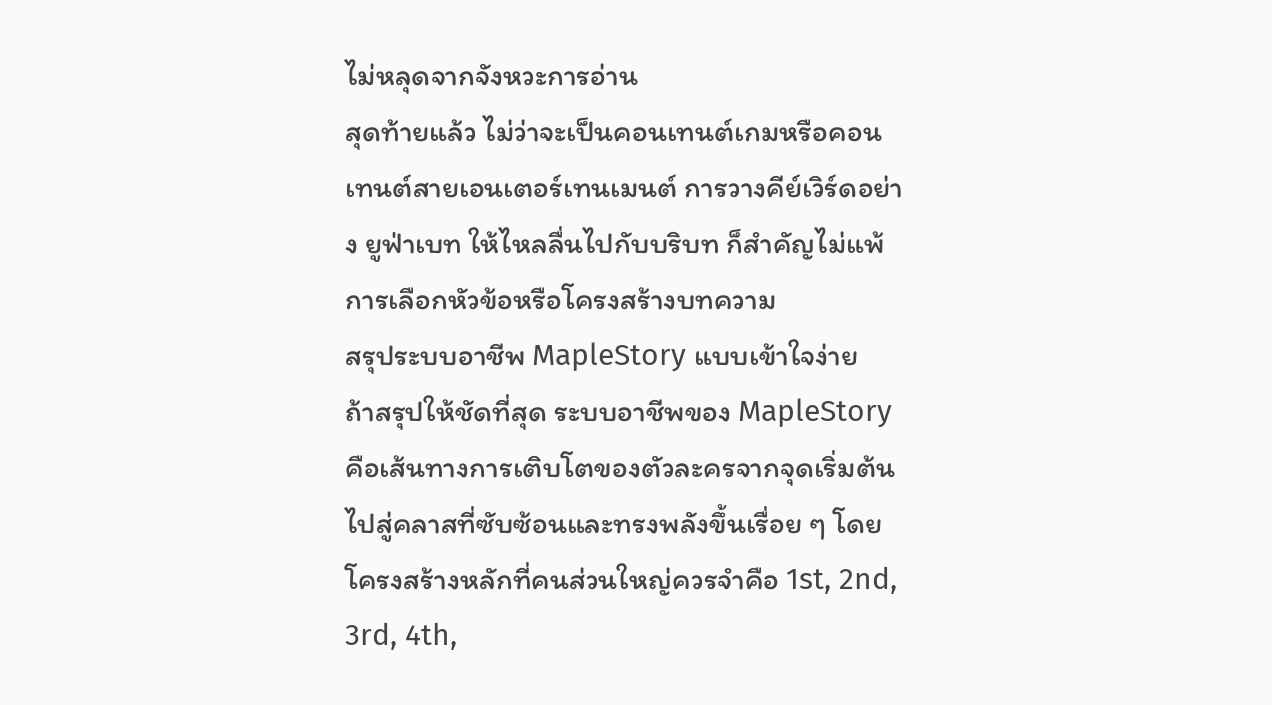ไม่หลุดจากจังหวะการอ่าน
สุดท้ายแล้ว ไม่ว่าจะเป็นคอนเทนต์เกมหรือคอนเทนต์สายเอนเตอร์เทนเมนต์ การวางคีย์เวิร์ดอย่าง ยูฟ่าเบท ให้ไหลลื่นไปกับบริบท ก็สำคัญไม่แพ้การเลือกหัวข้อหรือโครงสร้างบทความ
สรุประบบอาชีพ MapleStory แบบเข้าใจง่าย
ถ้าสรุปให้ชัดที่สุด ระบบอาชีพของ MapleStory คือเส้นทางการเติบโตของตัวละครจากจุดเริ่มต้นไปสู่คลาสที่ซับซ้อนและทรงพลังขึ้นเรื่อย ๆ โดยโครงสร้างหลักที่คนส่วนใหญ่ควรจำคือ 1st, 2nd, 3rd, 4th,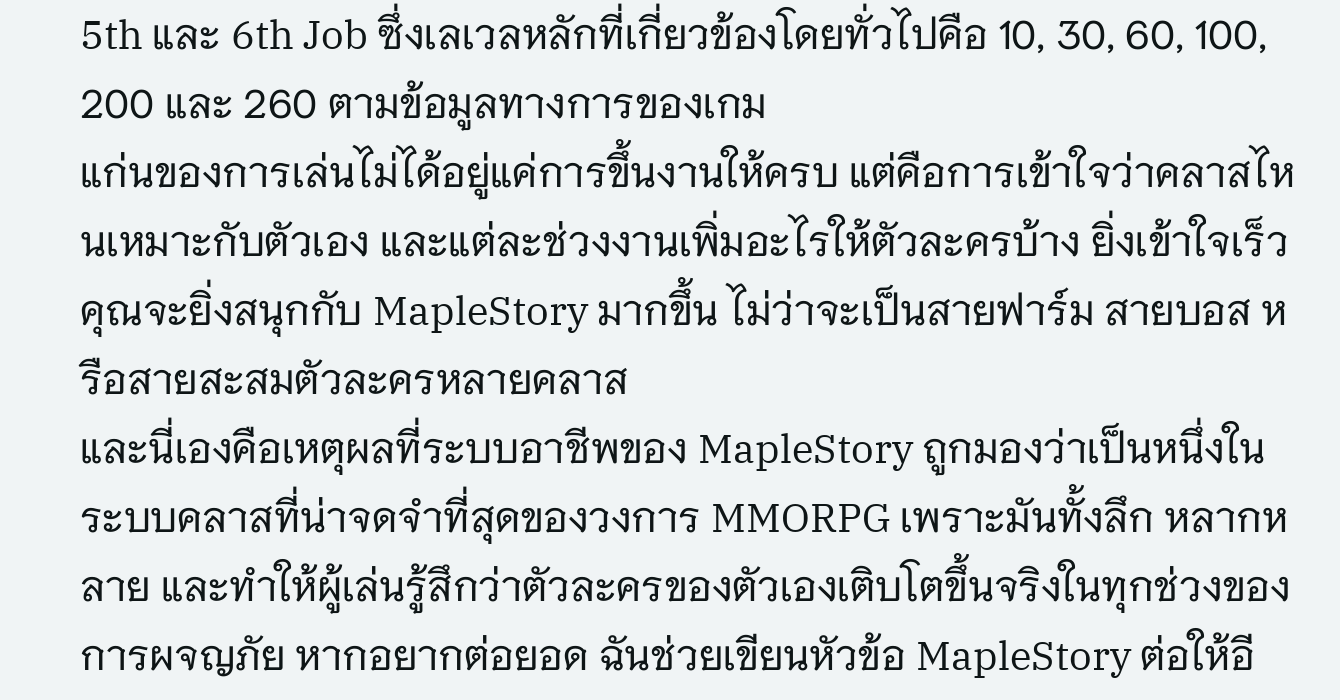5th และ 6th Job ซึ่งเลเวลหลักที่เกี่ยวข้องโดยทั่วไปคือ 10, 30, 60, 100, 200 และ 260 ตามข้อมูลทางการของเกม
แก่นของการเล่นไม่ได้อยู่แค่การขึ้นงานให้ครบ แต่คือการเข้าใจว่าคลาสไหนเหมาะกับตัวเอง และแต่ละช่วงงานเพิ่มอะไรให้ตัวละครบ้าง ยิ่งเข้าใจเร็ว คุณจะยิ่งสนุกกับ MapleStory มากขึ้น ไม่ว่าจะเป็นสายฟาร์ม สายบอส หรือสายสะสมตัวละครหลายคลาส
และนี่เองคือเหตุผลที่ระบบอาชีพของ MapleStory ถูกมองว่าเป็นหนึ่งในระบบคลาสที่น่าจดจำที่สุดของวงการ MMORPG เพราะมันทั้งลึก หลากหลาย และทำให้ผู้เล่นรู้สึกว่าตัวละครของตัวเองเติบโตขึ้นจริงในทุกช่วงของการผจญภัย หากอยากต่อยอด ฉันช่วยเขียนหัวข้อ MapleStory ต่อให้อี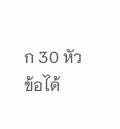ก 30 หัวข้อได้